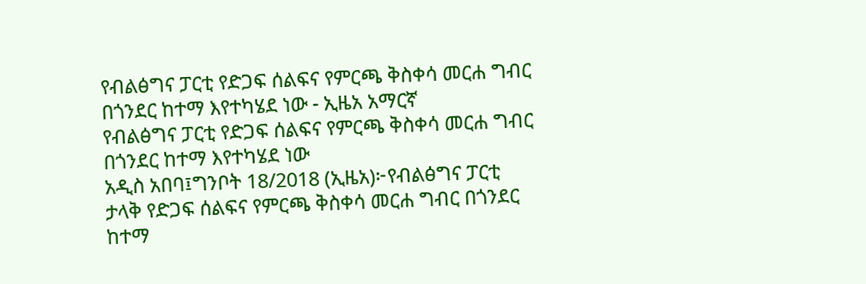የብልፅግና ፓርቲ የድጋፍ ሰልፍና የምርጫ ቅስቀሳ መርሐ ግብር በጎንደር ከተማ እየተካሄደ ነው - ኢዜአ አማርኛ
የብልፅግና ፓርቲ የድጋፍ ሰልፍና የምርጫ ቅስቀሳ መርሐ ግብር በጎንደር ከተማ እየተካሄደ ነው
አዲስ አበባ፤ግንቦት 18/2018 (ኢዜአ)፦የብልፅግና ፓርቲ ታላቅ የድጋፍ ሰልፍና የምርጫ ቅስቀሳ መርሐ ግብር በጎንደር ከተማ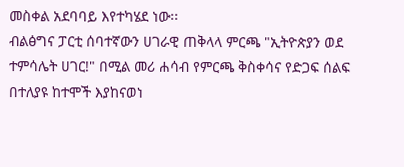መስቀል አደባባይ እየተካሄደ ነው፡፡
ብልፅግና ፓርቲ ሰባተኛውን ሀገራዊ ጠቅላላ ምርጫ "ኢትዮጵያን ወደ ተምሳሌት ሀገር!" በሚል መሪ ሐሳብ የምርጫ ቅስቀሳና የድጋፍ ሰልፍ በተለያዩ ከተሞች እያከናወነ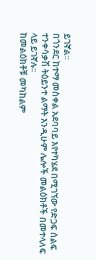ይገኛል።
በጎንደር ከተማ መስቀል አደባባይ እየተካሄደ በሚገኘው የድጋፍ ሰልፍ ተንቀሳቃሽ ትዕይንተ ልማት እንዲሁም ሌሎች መልዕክቶች በመተላለፍ ላይ ይገኛሉ፡፡
ከመልዕክቶቹ መካከልም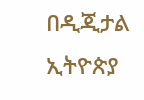በዲጂታል ኢትዮጵያ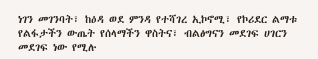ነገን መገንባት፣ ከዕዳ ወደ ምንዳ የተሻገረ ኢኮኖሚ፣ የኮሪደር ልማቱ የልፋታችን ውጤት የሰላማችን ዋስትና፣ ብልፅግናን መደገፍ ሀገርን መደገፍ ነው የሚሉ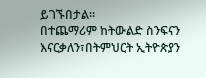ይገኙበታል፡፡
በተጨማሪም ከትውልድ ስንፍናን እናርቃለን፣በትምህርት ኢትዮጵያን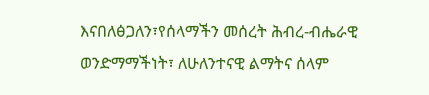እናበለፅጋለን፣የሰላማችን መሰረት ሕብረ-ብሔራዊ ወንድማማችነት፣ ለሁለንተናዊ ልማትና ሰላም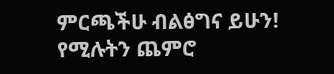ምርጫችሁ ብልፅግና ይሁን! የሚሉትን ጨምሮ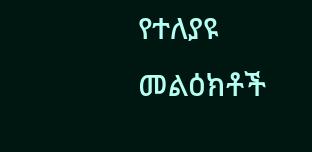የተለያዩ መልዕክቶች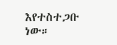እየተስተጋቡ ነው።